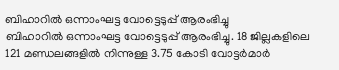ബിഹാറിൽ ഒന്നാംഘട്ട വോട്ടെടുപ്പ് ആരംഭിച്ചു
ബിഹാറിൽ ഒന്നാംഘട്ട വോട്ടെടുപ്പ് ആരംഭിച്ചു. 18 ജില്ലകളിലെ 121 മണ്ഡലങ്ങളിൽ നിന്നുള്ള 3.75 കോടി വോട്ടർമാർ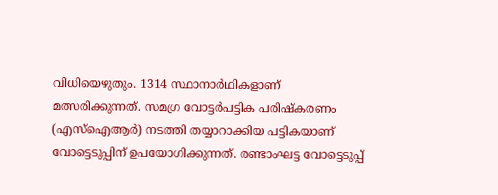വിധിയെഴുതും. 1314 സ്ഥാനാർഥികളാണ് മത്സരിക്കുന്നത്. സമഗ്ര വോട്ടർപട്ടിക പരിഷ്കരണം (എസ്ഐആർ) നടത്തി തയ്യാറാക്കിയ പട്ടികയാണ് വോട്ടെടുപ്പിന് ഉപയോഗിക്കുന്നത്. രണ്ടാംഘട്ട വോട്ടെടുപ്പ്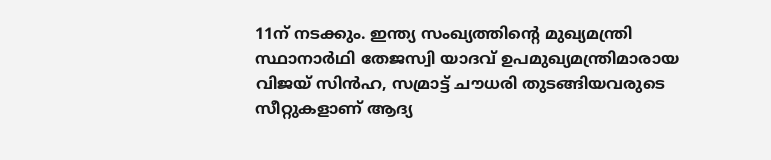11ന് നടക്കും. ഇന്ത്യ സംഖ്യത്തിന്റെ മുഖ്യമന്ത്രി സ്ഥാനാർഥി തേജസ്വി യാദവ് ഉപമുഖ്യമന്ത്രിമാരായ വിജയ് സിൻഹ, സമ്രാട്ട് ചൗധരി തുടങ്ങിയവരുടെ സീറ്റുകളാണ് ആദ്യ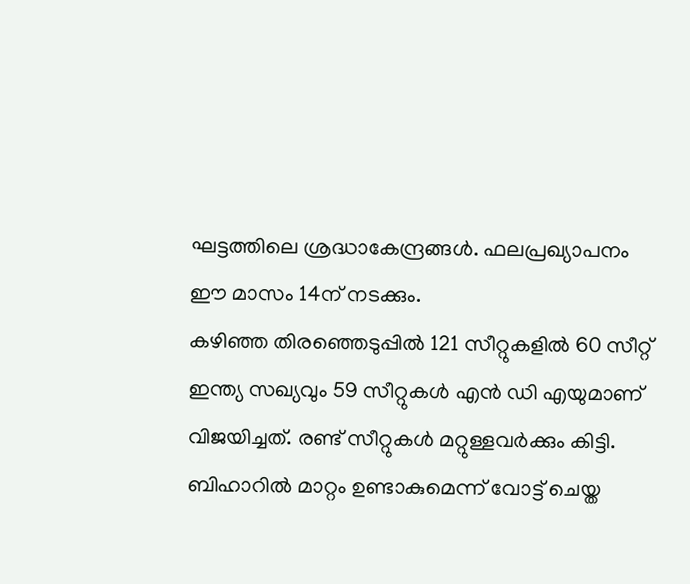ഘട്ടത്തിലെ ശ്രദ്ധാകേന്ദ്രങ്ങൾ. ഫലപ്രഖ്യാപനം ഈ മാസം 14ന് നടക്കും.
കഴിഞ്ഞ തിരഞ്ഞെടുപ്പിൽ 121 സീറ്റുകളിൽ 60 സീറ്റ് ഇന്ത്യ സഖ്യവും 59 സീറ്റുകൾ എൻ ഡി എയുമാണ് വിജയിച്ചത്. രണ്ട് സീറ്റുകൾ മറ്റുള്ളവർക്കും കിട്ടി. ബിഹാറിൽ മാറ്റം ഉണ്ടാകുമെന്ന് വോട്ട് ചെയ്ത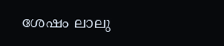ശേഷം ലാലു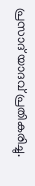പ്രസാദ് യാദവ് പ്രതികരിച്ചു.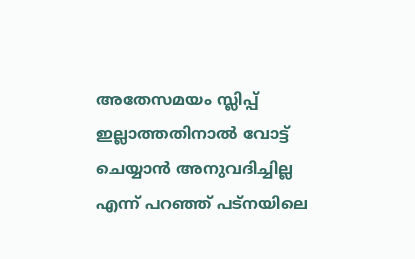അതേസമയം സ്ലിപ്പ് ഇല്ലാത്തതിനാൽ വോട്ട് ചെയ്യാൻ അനുവദിച്ചില്ല എന്ന് പറഞ്ഞ് പട്നയിലെ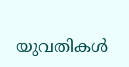യുവതികൾ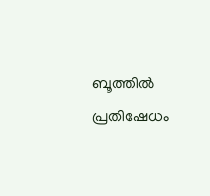ബൂത്തിൽ പ്രതിഷേധം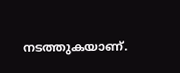നടത്തുകയാണ്.